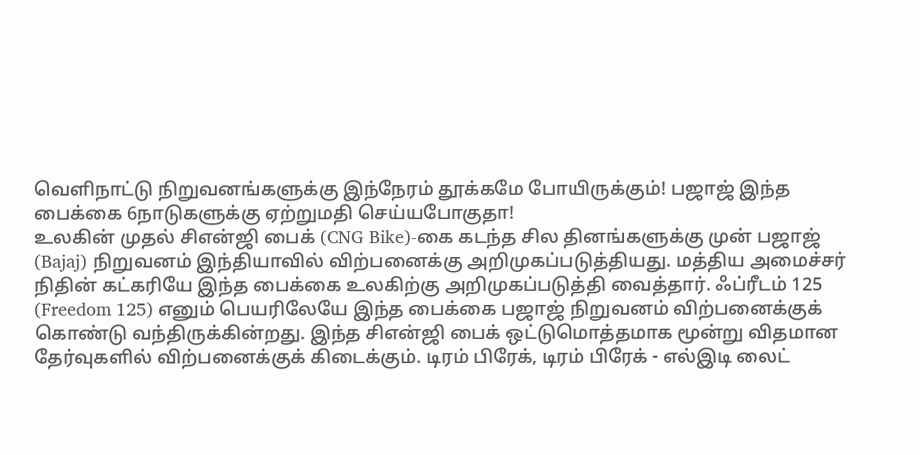வெளிநாட்டு நிறுவனங்களுக்கு இந்நேரம் தூக்கமே போயிருக்கும்! பஜாஜ் இந்த பைக்கை 6நாடுகளுக்கு ஏற்றுமதி செய்யபோகுதா!
உலகின் முதல் சிஎன்ஜி பைக் (CNG Bike)-கை கடந்த சில தினங்களுக்கு முன் பஜாஜ் (Bajaj) நிறுவனம் இந்தியாவில் விற்பனைக்கு அறிமுகப்படுத்தியது. மத்திய அமைச்சர் நிதின் கட்கரியே இந்த பைக்கை உலகிற்கு அறிமுகப்படுத்தி வைத்தார். ஃப்ரீடம் 125 (Freedom 125) எனும் பெயரிலேயே இந்த பைக்கை பஜாஜ் நிறுவனம் விற்பனைக்குக் கொண்டு வந்திருக்கின்றது. இந்த சிஎன்ஜி பைக் ஒட்டுமொத்தமாக மூன்று விதமான தேர்வுகளில் விற்பனைக்குக் கிடைக்கும். டிரம் பிரேக், டிரம் பிரேக் - எல்இடி லைட்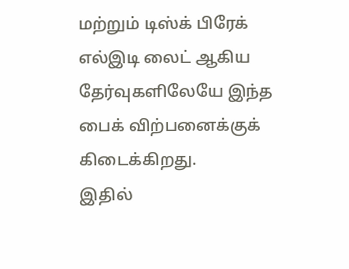மற்றும் டிஸ்க் பிரேக் எல்இடி லைட் ஆகிய தேர்வுகளிலேயே இந்த பைக் விற்பனைக்குக் கிடைக்கிறது.
இதில்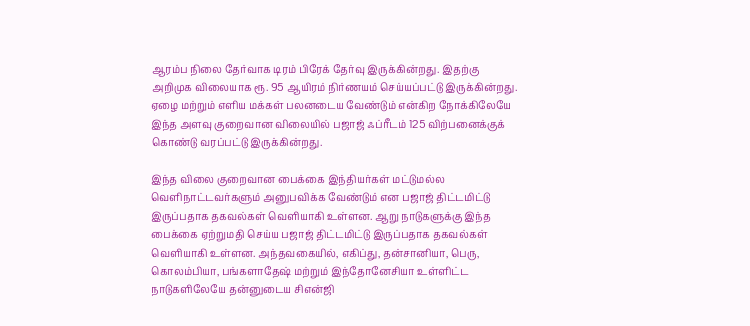ஆரம்ப நிலை தேர்வாக டிரம் பிரேக் தேர்வு இருக்கின்றது. இதற்கு அறிமுக விலையாக ரூ. 95 ஆயிரம் நிர்ணயம் செய்யப்பட்டு இருக்கின்றது. ஏழை மற்றும் எளிய மக்கள் பலனடைய வேண்டும் என்கிற நோக்கிலேயே இந்த அளவு குறைவான விலையில் பஜாஜ் ஃப்ரீடம் 125 விற்பனைக்குக் கொண்டு வரப்பட்டு இருக்கின்றது.

இந்த விலை குறைவான பைக்கை இந்தியர்கள் மட்டுமல்ல வெளிநாட்டவர்களும் அனுபவிக்க வேண்டும் என பஜாஜ் திட்டமிட்டு இருப்பதாக தகவல்கள் வெளியாகி உள்ளன. ஆறு நாடுகளுக்கு இந்த பைக்கை ஏற்றுமதி செய்ய பஜாஜ் திட்டமிட்டு இருப்பதாக தகவல்கள் வெளியாகி உள்ளன. அந்தவகையில், எகிப்து, தன்சானியா, பெரு, கொலம்பியா, பங்களாதேஷ் மற்றும் இந்தோனேசியா உள்ளிட்ட நாடுகளிலேயே தன்னுடைய சிஎன்ஜி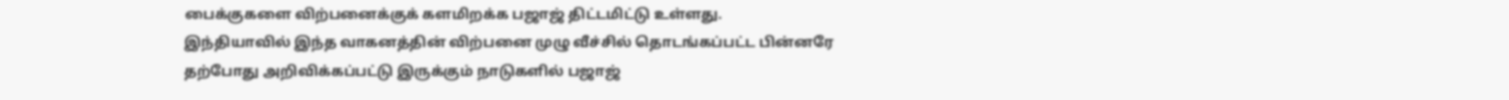பைக்குகளை விற்பனைக்குக் களமிறக்க பஜாஜ் திட்டமிட்டு உள்ளது.
இந்தியாவில் இந்த வாகனத்தின் விற்பனை முழு வீச்சில் தொடங்கப்பட்ட பின்னரே தற்போது அறிவிக்கப்பட்டு இருக்கும் நாடுகளில் பஜாஜ்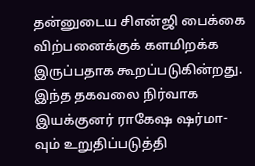தன்னுடைய சிஎன்ஜி பைக்கை விற்பனைக்குக் களமிறக்க இருப்பதாக கூறப்படுகின்றது. இந்த தகவலை நிர்வாக இயக்குனர் ராகேஷ ஷர்மா-வும் உறுதிப்படுத்தி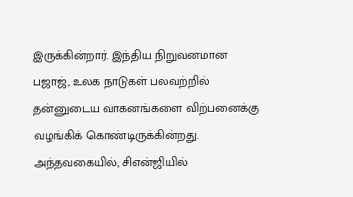இருக்கின்றார். இந்திய நிறுவனமான பஜாஜ், உலக நாடுகள் பலவற்றில் தன்னுடைய வாகனங்களை விற்பனைக்கு வழங்கிக் கொண்டிருக்கின்றது.
அந்தவகையில், சிஎன்ஜியில்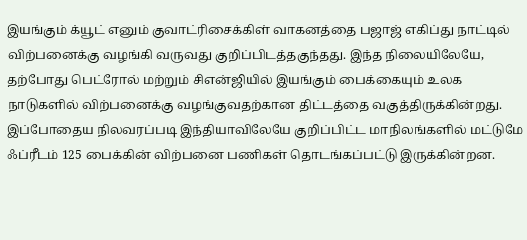இயங்கும் க்யூட் எனும் குவாட்ரிசைக்கிள் வாகனத்தை பஜாஜ் எகிப்து நாட்டில் விற்பனைக்கு வழங்கி வருவது குறிப்பிடத்தகுந்தது. இந்த நிலையிலேயே, தற்போது பெட்ரோல் மற்றும் சிஎன்ஜியில் இயங்கும் பைக்கையும் உலக நாடுகளில் விற்பனைக்கு வழங்குவதற்கான திட்டத்தை வகுத்திருக்கின்றது. இப்போதைய நிலவரப்படி இந்தியாவிலேயே குறிப்பிட்ட மாநிலங்களில் மட்டுமே ஃப்ரீடம் 125 பைக்கின் விற்பனை பணிகள் தொடங்கப்பட்டு இருக்கின்றன.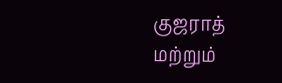குஜராத் மற்றும்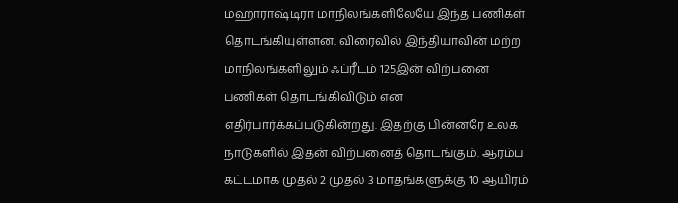மஹாராஷ்டிரா மாநிலங்களிலேயே இந்த பணிகள் தொடங்கியுள்ளன. விரைவில் இந்தியாவின் மற்ற மாநிலங்களிலும் ஃப்ரீடம் 125இன் விற்பனை பணிகள் தொடங்கிவிடும் என எதிர்பார்க்கப்படுகின்றது. இதற்கு பின்னரே உலக நாடுகளில் இதன் விற்பனைத் தொடங்கும். ஆரம்ப கட்டமாக முதல் 2 முதல் 3 மாதங்களுக்கு 10 ஆயிரம்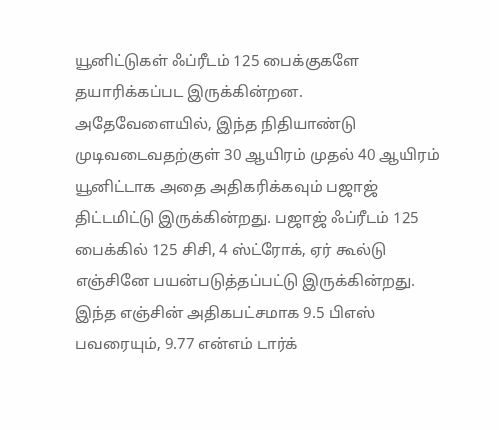யூனிட்டுகள் ஃப்ரீடம் 125 பைக்குகளே தயாரிக்கப்பட இருக்கின்றன.
அதேவேளையில், இந்த நிதியாண்டு முடிவடைவதற்குள் 30 ஆயிரம் முதல் 40 ஆயிரம் யூனிட்டாக அதை அதிகரிக்கவும் பஜாஜ் திட்டமிட்டு இருக்கின்றது. பஜாஜ் ஃப்ரீடம் 125 பைக்கில் 125 சிசி, 4 ஸ்ட்ரோக், ஏர் கூல்டு எஞ்சினே பயன்படுத்தப்பட்டு இருக்கின்றது. இந்த எஞ்சின் அதிகபட்சமாக 9.5 பிஎஸ் பவரையும், 9.77 என்எம் டார்க்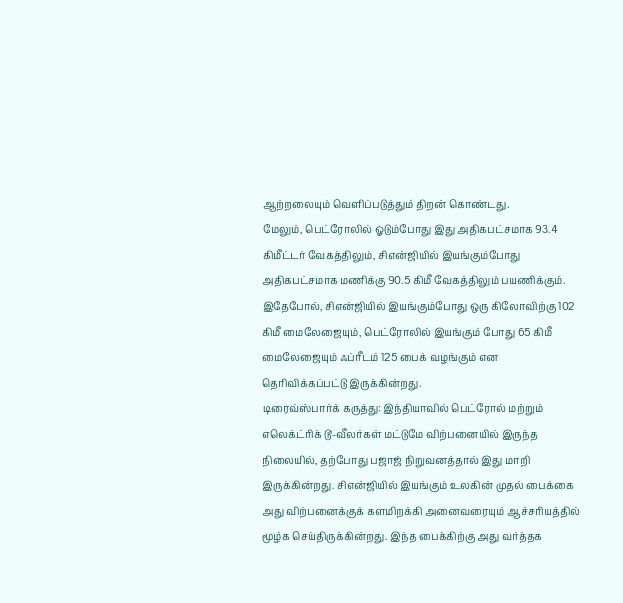ஆற்றலையும் வெளிப்படுத்தும் திறன் கொண்டது.
மேலும், பெட்ரோலில் ஓடும்போது இது அதிகபட்சமாக 93.4 கிமீட்டர் வேகத்திலும், சிஎன்ஜியில் இயங்கும்போது அதிகபட்சமாக மணிக்கு 90.5 கிமீ வேகத்திலும் பயணிக்கும். இதேபோல், சிஎன்ஜியில் இயங்கும்போது ஒரு கிலோவிற்கு 102 கிமீ மைலேஜையும், பெட்ரோலில் இயங்கும் போது 65 கிமீ மைலேஜையும் ஃப்ரீடம் 125 பைக் வழங்கும் என தெரிவிக்கப்பட்டு இருக்கின்றது.
டிரைவ்ஸ்பார்க் கருத்து: இந்தியாவில் பெட்ரோல் மற்றும் எலெக்ட்ரிக் டூ-வீலர்கள் மட்டுமே விற்பனையில் இருந்த நிலையில், தற்போது பஜாஜ் நிறுவனத்தால் இது மாறி இருக்கின்றது. சிஎன்ஜியில் இயங்கும் உலகின் முதல் பைக்கை அது விற்பனைக்குக் களமிறக்கி அனைவரையும் ஆச்சரியத்தில் மூழ்க செய்திருக்கின்றது. இந்த பைக்கிற்கு அது வர்த்தக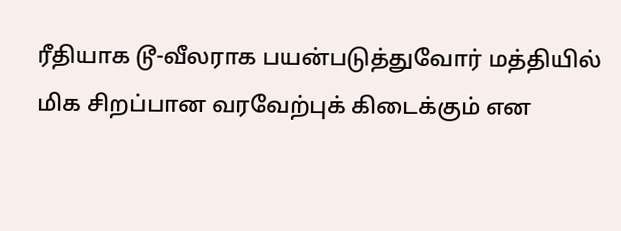ரீதியாக டூ-வீலராக பயன்படுத்துவோர் மத்தியில் மிக சிறப்பான வரவேற்புக் கிடைக்கும் என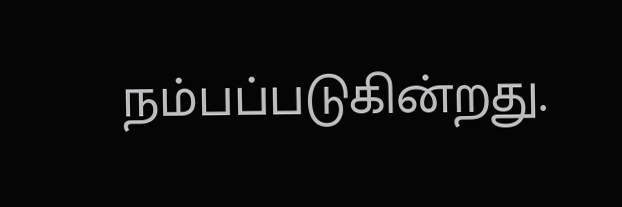நம்பப்படுகின்றது.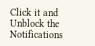Click it and Unblock the Notifications